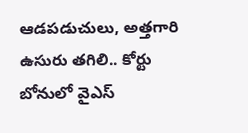ఆడపడుచులు, అత్తగారి ఉసురు తగిలి.. కోర్టు బోనులో వైఎస్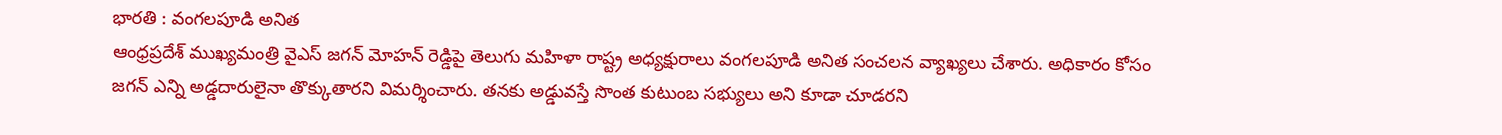భారతి : వంగలపూడి అనిత
ఆంధ్రప్రదేశ్ ముఖ్యమంత్రి వైఎస్ జగన్ మోహన్ రెడ్డిపై తెలుగు మహిళా రాష్ట్ర అధ్యక్షురాలు వంగలపూడి అనిత సంచలన వ్యాఖ్యలు చేశారు. అధికారం కోసం జగన్ ఎన్ని అడ్డదారులైనా తొక్కుతారని విమర్శించారు. తనకు అడ్డువస్తే సొంత కుటుంబ సభ్యులు అని కూడా చూడరని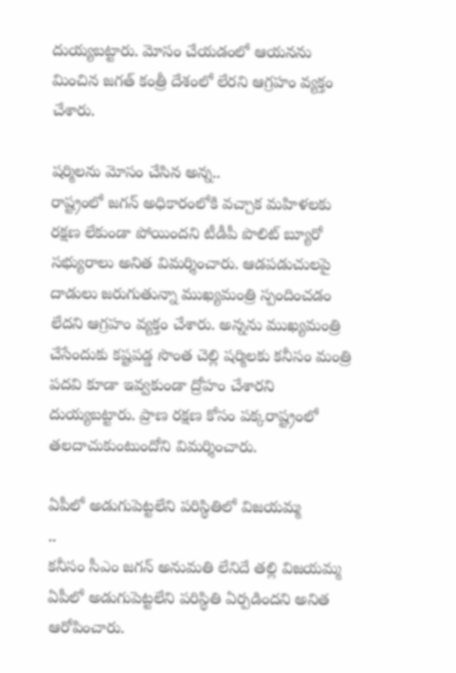దుయ్యబట్టారు. మోసం చేయడంలో ఆయనను మించిన జగత్ కంత్రీ దేశంలో లేరని ఆగ్రహం వ్యక్తం చేశారు.

షర్మిలను మోసం చేసిన అన్న..
రాష్ట్రంలో జగన్ అధికారంలోకి వచ్చాక మహిళలకు రక్షణ లేకుండా పోయిందని టీడీపీ పొలిట్ బ్యూరో సభ్యురాలు అనిత విమర్శించారు. ఆడపడుచులపై దాడులు జరుగుతున్నా ముఖ్యమంత్రి స్పందించడం లేదని ఆగ్రహం వ్యక్తం చేశారు. అన్నను ముఖ్యమంత్రి చేసేందుకు కష్టపడ్డ సొంత చెల్లి షర్మిలకు కనీసం మంత్రి పదవి కూడా ఇవ్వకుండా ద్రోహం చేశారని దుయ్యబట్టారు. ప్రాణ రక్షణ కోసం పక్కరాష్ట్రంలో తలదాచుకుంటుందోని విమర్శించారు.

ఏపీలో అడుగుపెట్టలేని పరిస్థితిలో విజయమ్మ
..
కనీసం సీఎం జగన్ అనుమతి లేనిదే తల్లి విజయమ్మ ఏపీలో అడుగుపెట్టలేని పరిస్థితి ఏర్పడిందని అనిత ఆరోపించారు.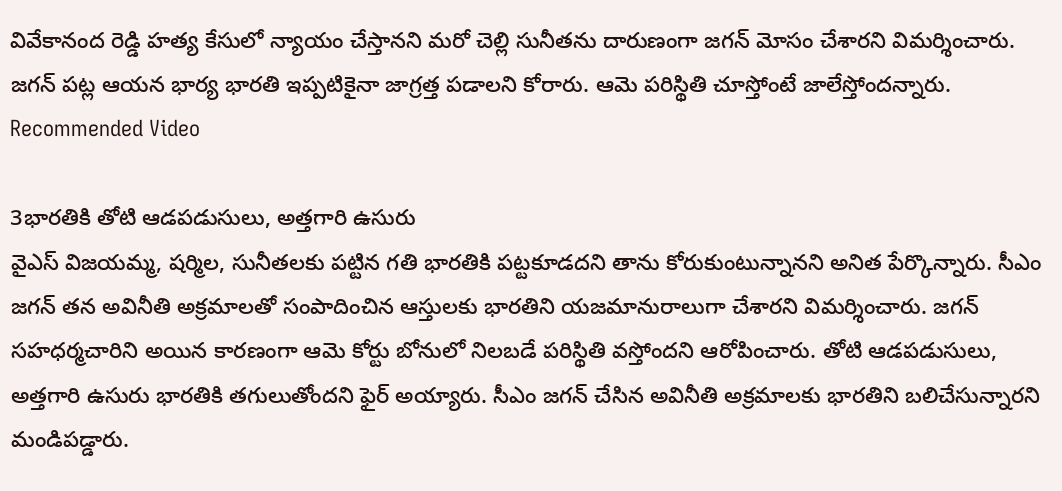వివేకానంద రెడ్డి హత్య కేసులో న్యాయం చేస్తానని మరో చెల్లి సునీతను దారుణంగా జగన్ మోసం చేశారని విమర్శించారు. జగన్ పట్ల ఆయన భార్య భారతి ఇప్పటికైనా జాగ్రత్త పడాలని కోరారు. ఆమె పరిస్థితి చూస్తోంటే జాలేస్తోందన్నారు.
Recommended Video

3భారతికి తోటి ఆడపడుసులు, అత్తగారి ఉసురు
వైఎస్ విజయమ్మ, షర్మిల, సునీతలకు పట్టిన గతి భారతికి పట్టకూడదని తాను కోరుకుంటున్నానని అనిత పేర్కొన్నారు. సీఎం జగన్ తన అవినీతి అక్రమాలతో సంపాదించిన ఆస్తులకు భారతిని యజమానురాలుగా చేశారని విమర్శించారు. జగన్ సహధర్మచారిని అయిన కారణంగా ఆమె కోర్టు బోనులో నిలబడే పరిస్థితి వస్తోందని ఆరోపించారు. తోటి ఆడపడుసులు, అత్తగారి ఉసురు భారతికి తగులుతోందని ఫైర్ అయ్యారు. సీఎం జగన్ చేసిన అవినీతి అక్రమాలకు భారతిని బలిచేసున్నారని మండిపడ్డారు.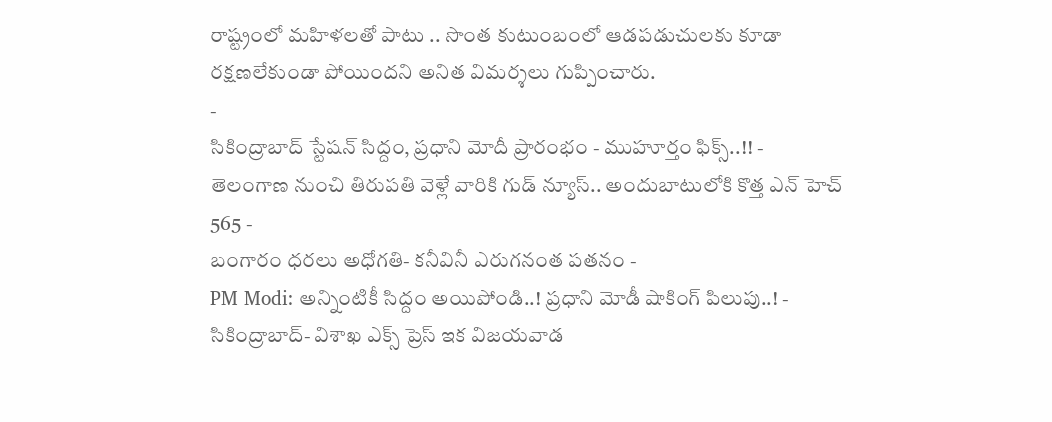రాష్ట్రంలో మహిళలతో పాటు .. సొంత కుటుంబంలో ఆడపడుచులకు కూడా రక్షణలేకుండా పోయిందని అనిత విమర్శలు గుప్పించారు.
-
సికింద్రాబాద్ స్టేషన్ సిద్దం, ప్రధాని మోదీ ప్రారంభం - ముహూర్తం ఫిక్స్..!! -
తెలంగాణ నుంచి తిరుపతి వెళ్లే వారికి గుడ్ న్యూస్.. అందుబాటులోకి కొత్త ఎన్ హెచ్ 565 -
బంగారం ధరలు అధోగతి- కనీవినీ ఎరుగనంత పతనం -
PM Modi: అన్నింటికీ సిద్దం అయిపోండి..! ప్రధాని మోడీ షాకింగ్ పిలుపు..! -
సికింద్రాబాద్- విశాఖ ఎక్స్ ప్రెస్ ఇక విజయవాడ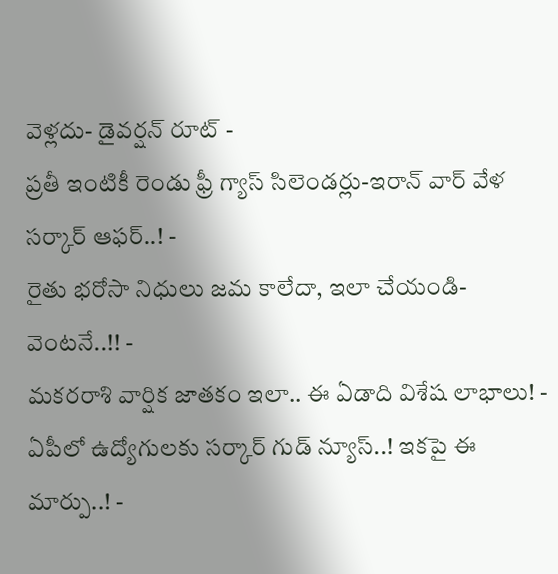వెళ్లదు- డైవర్షన్ రూట్ -
ప్రతీ ఇంటికీ రెండు ఫ్రీ గ్యాస్ సిలెండర్లు-ఇరాన్ వార్ వేళ సర్కార్ ఆఫర్..! -
రైతు భరోసా నిధులు జమ కాలేదా, ఇలా చేయండి- వెంటనే..!! -
మకరరాశి వార్షిక జాతకం ఇలా.. ఈ ఏడాది విశేష లాభాలు! -
ఏపీలో ఉద్యోగులకు సర్కార్ గుడ్ న్యూస్..! ఇకపై ఈ మార్పు..! -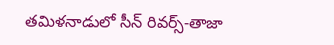తమిళనాడులో సీన్ రివర్స్-తాజా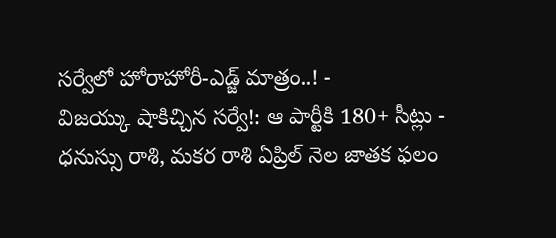సర్వేలో హోరాహోరీ-ఎడ్జ్ మాత్రం..! -
విజయ్కు షాకిచ్చిన సర్వే!: ఆ పార్టీకి 180+ సీట్లు -
ధనుస్సు రాశి, మకర రాశి ఏప్రిల్ నెల జాతక ఫలం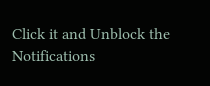Click it and Unblock the Notifications